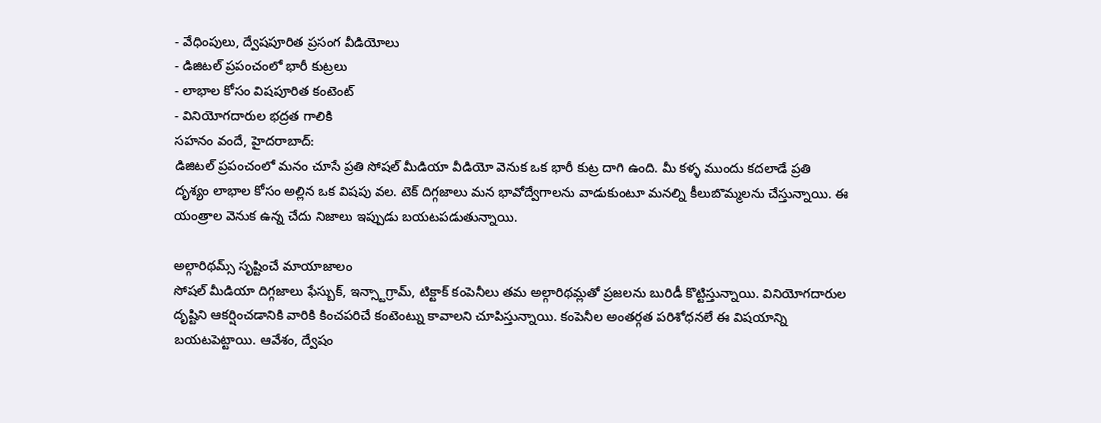- వేధింపులు, ద్వేషపూరిత ప్రసంగ వీడియోలు
- డిజిటల్ ప్రపంచంలో భారీ కుట్రలు
- లాభాల కోసం విషపూరిత కంటెంట్
- వినియోగదారుల భద్రత గాలికి
సహనం వందే, హైదరాబాద్:
డిజిటల్ ప్రపంచంలో మనం చూసే ప్రతి సోషల్ మీడియా వీడియో వెనుక ఒక భారీ కుట్ర దాగి ఉంది. మీ కళ్ళ ముందు కదలాడే ప్రతి దృశ్యం లాభాల కోసం అల్లిన ఒక విషపు వల. టెక్ దిగ్గజాలు మన భావోద్వేగాలను వాడుకుంటూ మనల్ని కీలుబొమ్మలను చేస్తున్నాయి. ఈ యంత్రాల వెనుక ఉన్న చేదు నిజాలు ఇప్పుడు బయటపడుతున్నాయి.

అల్గారిథమ్స్ సృష్టించే మాయాజాలం
సోషల్ మీడియా దిగ్గజాలు ఫేస్బుక్, ఇన్స్టాగ్రామ్, టిక్టాక్ కంపెనీలు తమ అల్గారిథమ్లతో ప్రజలను బురిడీ కొట్టిస్తున్నాయి. వినియోగదారుల దృష్టిని ఆకర్షించడానికి వారికి కించపరిచే కంటెంట్ను కావాలని చూపిస్తున్నాయి. కంపెనీల అంతర్గత పరిశోధనలే ఈ విషయాన్ని బయటపెట్టాయి. ఆవేశం, ద్వేషం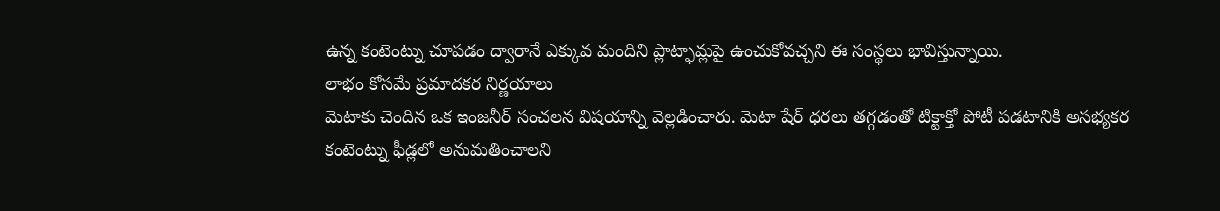ఉన్న కంటెంట్ను చూపడం ద్వారానే ఎక్కువ మందిని ప్లాట్ఫామ్లపై ఉంచుకోవచ్చని ఈ సంస్థలు భావిస్తున్నాయి.
లాభం కోసమే ప్రమాదకర నిర్ణయాలు
మెటాకు చెందిన ఒక ఇంజనీర్ సంచలన విషయాన్ని వెల్లడించారు. మెటా షేర్ ధరలు తగ్గడంతో టిక్టాక్తో పోటీ పడటానికి అసభ్యకర కంటెంట్ను ఫీడ్లలో అనుమతించాలని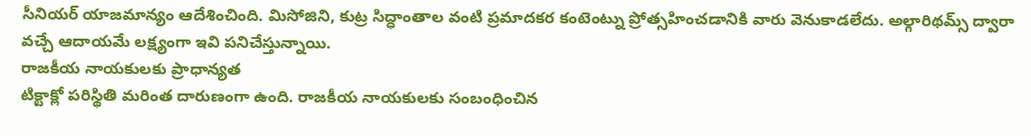సీనియర్ యాజమాన్యం ఆదేశించింది. మిసోజిని, కుట్ర సిద్ధాంతాల వంటి ప్రమాదకర కంటెంట్ను ప్రోత్సహించడానికి వారు వెనుకాడలేదు. అల్గారిథమ్స్ ద్వారా వచ్చే ఆదాయమే లక్ష్యంగా ఇవి పనిచేస్తున్నాయి.
రాజకీయ నాయకులకు ప్రాధాన్యత
టిక్టాక్లో పరిస్థితి మరింత దారుణంగా ఉంది. రాజకీయ నాయకులకు సంబంధించిన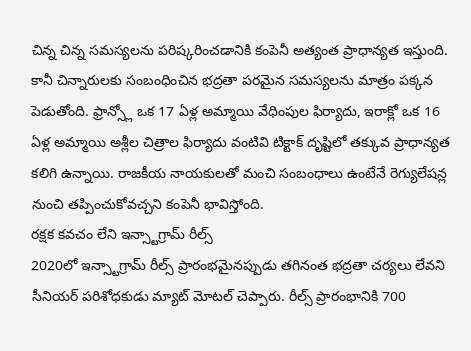చిన్న చిన్న సమస్యలను పరిష్కరించడానికి కంపెనీ అత్యంత ప్రాధాన్యత ఇస్తుంది. కానీ చిన్నారులకు సంబంధించిన భద్రతా పరమైన సమస్యలను మాత్రం పక్కన పెడుతోంది. ఫ్రాన్స్లో ఒక 17 ఏళ్ల అమ్మాయి వేధింపుల ఫిర్యాదు, ఇరాక్లో ఒక 16 ఏళ్ల అమ్మాయి అశ్లీల చిత్రాల ఫిర్యాదు వంటివి టిక్టాక్ దృష్టిలో తక్కువ ప్రాధాన్యత కలిగి ఉన్నాయి. రాజకీయ నాయకులతో మంచి సంబంధాలు ఉంటేనే రెగ్యులేషన్ల నుంచి తప్పించుకోవచ్చని కంపెనీ భావిస్తోంది.
రక్షక కవచం లేని ఇన్స్టాగ్రామ్ రీల్స్
2020లో ఇన్స్టాగ్రామ్ రీల్స్ ప్రారంభమైనప్పుడు తగినంత భద్రతా చర్యలు లేవని సీనియర్ పరిశోధకుడు మ్యాట్ మోటల్ చెప్పారు. రీల్స్ ప్రారంభానికి 700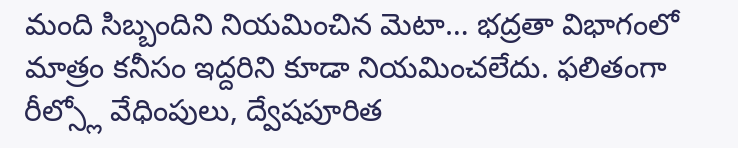మంది సిబ్బందిని నియమించిన మెటా… భద్రతా విభాగంలో మాత్రం కనీసం ఇద్దరిని కూడా నియమించలేదు. ఫలితంగా రీల్స్లో వేధింపులు, ద్వేషపూరిత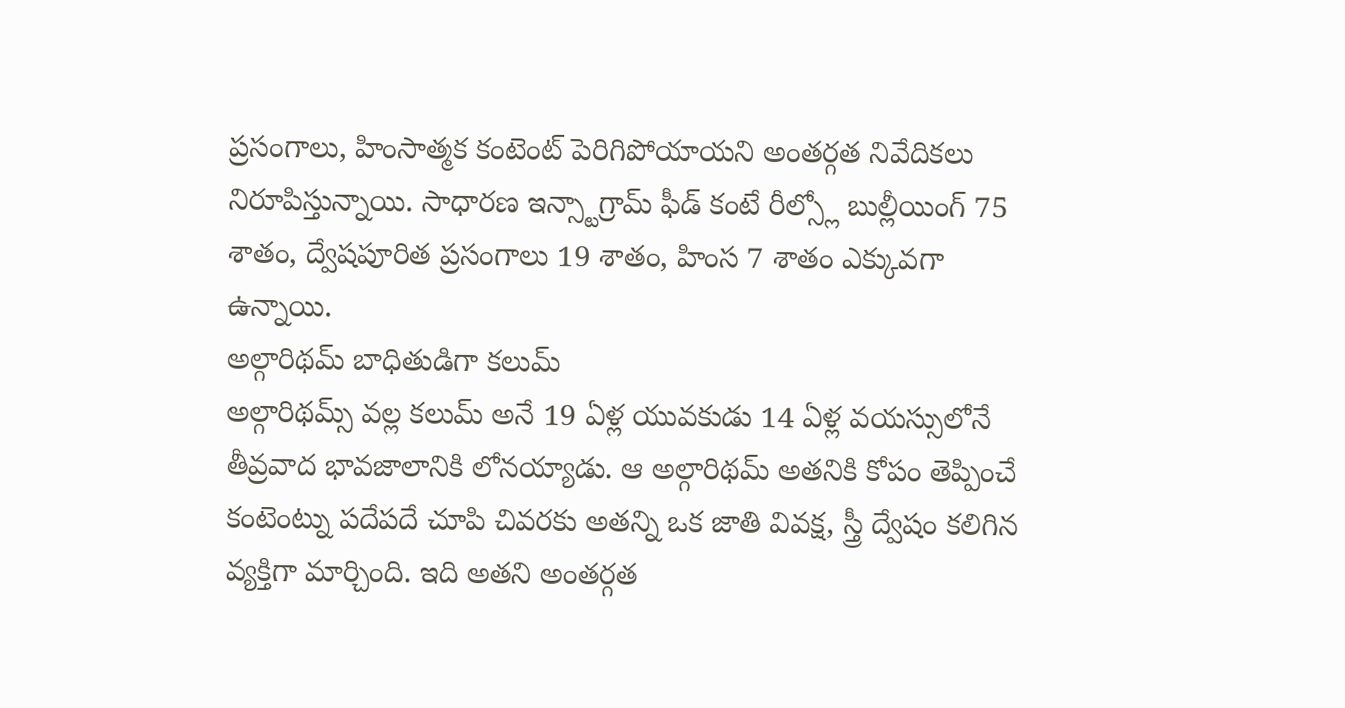ప్రసంగాలు, హింసాత్మక కంటెంట్ పెరిగిపోయాయని అంతర్గత నివేదికలు నిరూపిస్తున్నాయి. సాధారణ ఇన్స్టాగ్రామ్ ఫీడ్ కంటే రీల్స్లో బుల్లీయింగ్ 75 శాతం, ద్వేషపూరిత ప్రసంగాలు 19 శాతం, హింస 7 శాతం ఎక్కువగా ఉన్నాయి.
అల్గారిథమ్ బాధితుడిగా కలుమ్
అల్గారిథమ్స్ వల్ల కలుమ్ అనే 19 ఏళ్ల యువకుడు 14 ఏళ్ల వయస్సులోనే తీవ్రవాద భావజాలానికి లోనయ్యాడు. ఆ అల్గారిథమ్ అతనికి కోపం తెప్పించే కంటెంట్ను పదేపదే చూపి చివరకు అతన్ని ఒక జాతి వివక్ష, స్త్రీ ద్వేషం కలిగిన వ్యక్తిగా మార్చింది. ఇది అతని అంతర్గత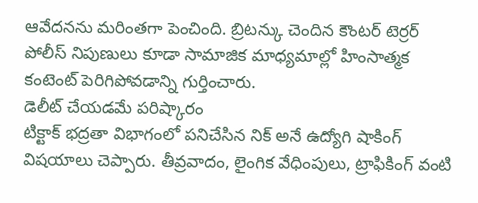ఆవేదనను మరింతగా పెంచింది. బ్రిటన్కు చెందిన కౌంటర్ టెర్రర్ పోలీస్ నిపుణులు కూడా సామాజిక మాధ్యమాల్లో హింసాత్మక కంటెంట్ పెరిగిపోవడాన్ని గుర్తించారు.
డెలీట్ చేయడమే పరిష్కారం
టిక్టాక్ భద్రతా విభాగంలో పనిచేసిన నిక్ అనే ఉద్యోగి షాకింగ్ విషయాలు చెప్పారు. తీవ్రవాదం, లైంగిక వేధింపులు, ట్రాఫికింగ్ వంటి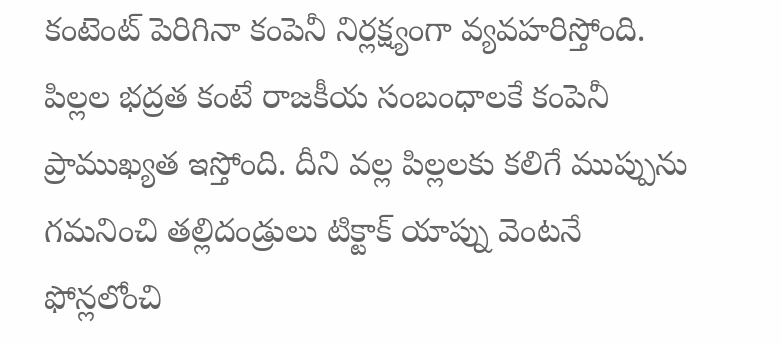కంటెంట్ పెరిగినా కంపెనీ నిర్లక్ష్యంగా వ్యవహరిస్తోంది. పిల్లల భద్రత కంటే రాజకీయ సంబంధాలకే కంపెనీ ప్రాముఖ్యత ఇస్తోంది. దీని వల్ల పిల్లలకు కలిగే ముప్పును గమనించి తల్లిదండ్రులు టిక్టాక్ యాప్ను వెంటనే ఫోన్లలోంచి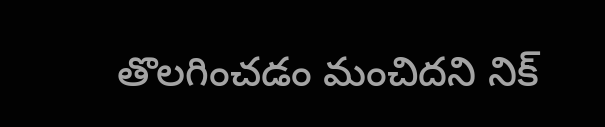తొలగించడం మంచిదని నిక్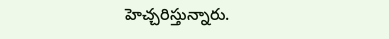హెచ్చరిస్తున్నారు.